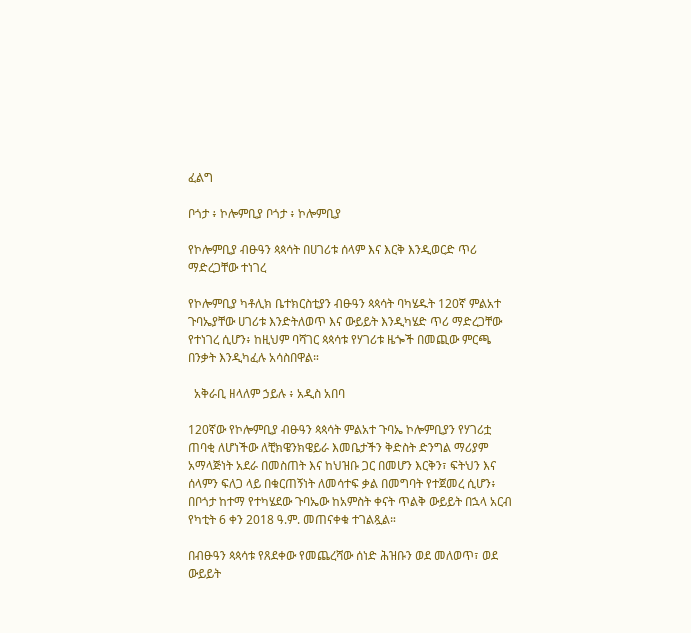ፈልግ

ቦጎታ ፥ ኮሎምቢያ ቦጎታ ፥ ኮሎምቢያ

የኮሎምቢያ ብፁዓን ጳጳሳት በሀገሪቱ ሰላም እና እርቅ እንዲወርድ ጥሪ ማድረጋቸው ተነገረ

የኮሎምቢያ ካቶሊክ ቤተክርስቲያን ብፁዓን ጳጳሳት ባካሄዱት 120ኛ ምልአተ ጉባኤያቸው ሀገሪቱ እንድትለወጥ እና ውይይት እንዲካሄድ ጥሪ ማድረጋቸው የተነገረ ሲሆን፥ ከዚህም ባሻገር ጳጳሳቱ የሃገሪቱ ዜጐች በመጪው ምርጫ በንቃት እንዲካፈሉ አሳስበዋል።

  አቅራቢ ዘላለም ኃይሉ ፥ አዲስ አበባ

120ኛው የኮሎምቢያ ብፁዓን ጳጳሳት ምልአተ ጉባኤ ኮሎምቢያን የሃገሪቷ ጠባቂ ለሆነችው ለቺክዌንክዌይራ እመቤታችን ቅድስት ድንግል ማሪያም አማላጅነት አደራ በመስጠት እና ከህዝቡ ጋር በመሆን እርቅን፣ ፍትህን እና ሰላምን ፍለጋ ላይ በቁርጠኝነት ለመሳተፍ ቃል በመግባት የተጀመረ ሲሆን፥ በቦጎታ ከተማ የተካሄደው ጉባኤው ከአምስት ቀናት ጥልቅ ውይይት በኋላ አርብ የካቲት 6 ቀን 2018 ዓ.ም. መጠናቀቁ ተገልጿል።

በብፁዓን ጳጳሳቱ የጸደቀው የመጨረሻው ሰነድ ሕዝቡን ወደ መለወጥ፣ ወደ ውይይት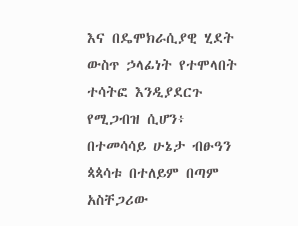እና በዴሞክራሲያዊ ሂደት ውስጥ ኃላፊነት የተሞላበት ተሳትፎ እንዲያደርጉ የሚጋብዝ ሲሆን፥ በተመሳሳይ ሁኔታ ብፁዓን ጳጳሳቱ በተለይም በጣም አስቸጋሪው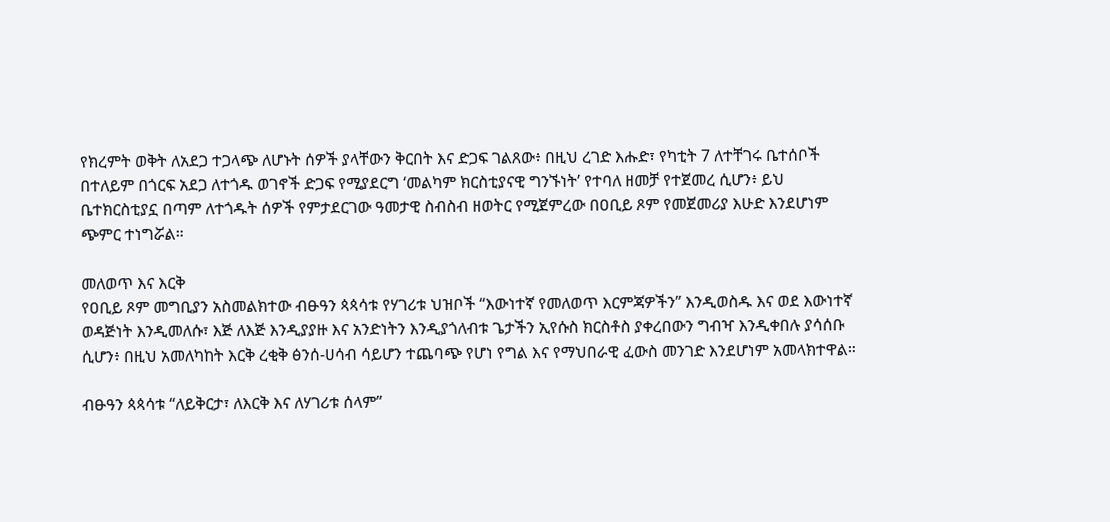የክረምት ወቅት ለአደጋ ተጋላጭ ለሆኑት ሰዎች ያላቸውን ቅርበት እና ድጋፍ ገልጸው፥ በዚህ ረገድ እሑድ፣ የካቲት 7 ለተቸገሩ ቤተሰቦች በተለይም በጎርፍ አደጋ ለተጎዱ ወገኖች ድጋፍ የሚያደርግ ‘መልካም ክርስቲያናዊ ግንኙነት’ የተባለ ዘመቻ የተጀመረ ሲሆን፥ ይህ ቤተክርስቲያኗ በጣም ለተጎዱት ሰዎች የምታደርገው ዓመታዊ ስብስብ ዘወትር የሚጀምረው በዐቢይ ጾም የመጀመሪያ እሁድ እንደሆነም ጭምር ተነግሯል።

መለወጥ እና እርቅ
የዐቢይ ጾም መግቢያን አስመልክተው ብፁዓን ጳጳሳቱ የሃገሪቱ ህዝቦች “እውነተኛ የመለወጥ እርምጃዎችን” እንዲወስዱ እና ወደ እውነተኛ ወዳጅነት እንዲመለሱ፣ እጅ ለእጅ እንዲያያዙ እና አንድነትን እንዲያጎለብቱ ጌታችን ኢየሱስ ክርስቶስ ያቀረበውን ግብዣ እንዲቀበሉ ያሳሰቡ ሲሆን፥ በዚህ አመለካከት እርቅ ረቂቅ ፅንሰ-ሀሳብ ሳይሆን ተጨባጭ የሆነ የግል እና የማህበራዊ ፈውስ መንገድ እንደሆነም አመላክተዋል።

ብፁዓን ጳጳሳቱ “ለይቅርታ፣ ለእርቅ እና ለሃገሪቱ ሰላም”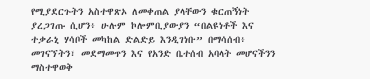የሚያደርጉትን አስተዋጽኦ ለመቀጠል ያላቸውን ቁርጠኝነት ያረጋገጡ ሲሆን፥ ሁሉም ኮሎምቢያውያን “በልዩነቶች እና ተቃራኒ ሃሳቦች መካከል ድልድይ እንዲገነቡ” በማሳሰብ፥ መገናኘትን፣ መደማመጥን እና የአንድ ቤተሰብ አባላት መሆናችንን ማስተዋወቅ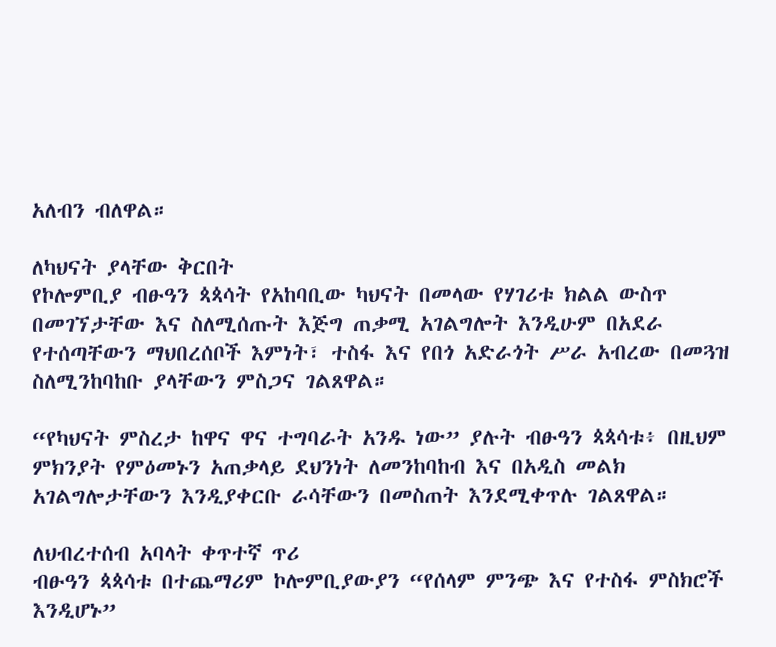አለብን ብለዋል።

ለካህናት ያላቸው ቅርበት
የኮሎምቢያ ብፁዓን ጳጳሳት የአከባቢው ካህናት በመላው የሃገሪቱ ክልል ውስጥ በመገኘታቸው እና ስለሚሰጡት እጅግ ጠቃሚ አገልግሎት እንዲሁም በአደራ የተሰጣቸውን ማህበረሰቦች እምነት፣ ተስፋ እና የበጎ አድራጎት ሥራ አብረው በመጓዝ ስለሚንከባከቡ ያላቸውን ምስጋና ገልጸዋል።

“የካህናት ምስረታ ከዋና ዋና ተግባራት አንዱ ነው” ያሉት ብፁዓን ጳጳሳቱ፥ በዚህም ምክንያት የምዕመኑን አጠቃላይ ደህንነት ለመንከባከብ እና በአዲስ መልክ አገልግሎታቸውን እንዲያቀርቡ ራሳቸውን በመስጠት እንደሚቀጥሉ ገልጸዋል።

ለህብረተሰብ አባላት ቀጥተኛ ጥሪ
ብፁዓን ጳጳሳቱ በተጨማሪም ኮሎምቢያውያን “የሰላም ምንጭ እና የተስፋ ምስክሮች እንዲሆኑ”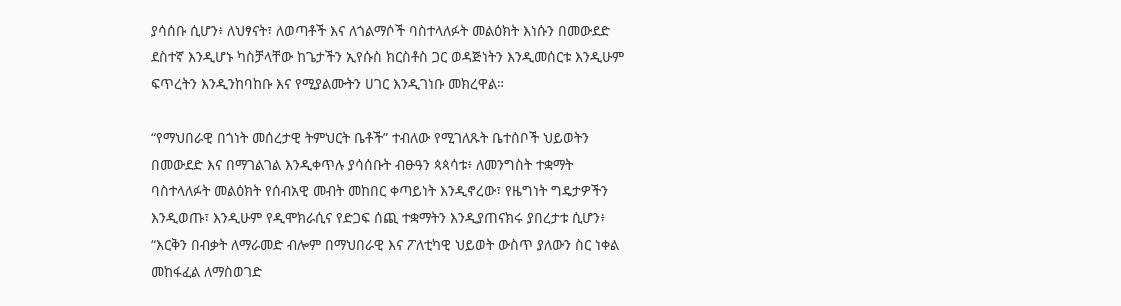ያሳሰቡ ሲሆን፥ ለህፃናት፣ ለወጣቶች እና ለጎልማሶች ባስተላለፉት መልዕክት እነሱን በመውደድ ደስተኛ እንዲሆኑ ካስቻላቸው ከጌታችን ኢየሱስ ክርስቶስ ጋር ወዳጅነትን እንዲመሰርቱ እንዲሁም ፍጥረትን እንዲንከባከቡ እና የሚያልሙትን ሀገር እንዲገነቡ መክረዋል።

“የማህበራዊ በጎነት መሰረታዊ ትምህርት ቤቶች” ተብለው የሚገለጹት ቤተሰቦች ህይወትን በመውደድ እና በማገልገል እንዲቀጥሉ ያሳሰቡት ብፁዓን ጳጳሳቱ፥ ለመንግስት ተቋማት ባስተላለፉት መልዕክት የሰብአዊ መብት መከበር ቀጣይነት እንዲኖረው፣ የዜግነት ግዴታዎችን እንዲወጡ፣ እንዲሁም የዲሞክራሲና የድጋፍ ሰጪ ተቋማትን እንዲያጠናክሩ ያበረታቱ ሲሆን፥ “እርቅን በብቃት ለማራመድ ብሎም በማህበራዊ እና ፖለቲካዊ ህይወት ውስጥ ያለውን ስር ነቀል መከፋፈል ለማስወገድ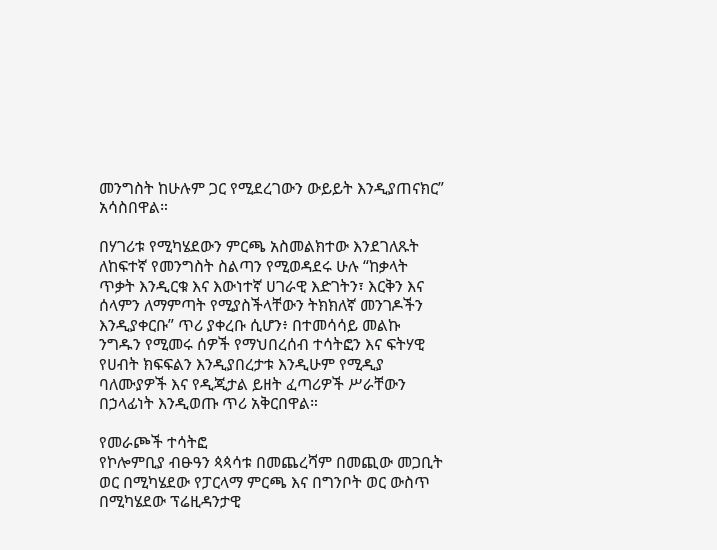መንግስት ከሁሉም ጋር የሚደረገውን ውይይት እንዲያጠናክር” አሳስበዋል።

በሃገሪቱ የሚካሄደውን ምርጫ አስመልክተው እንደገለጹት ለከፍተኛ የመንግስት ስልጣን የሚወዳደሩ ሁሉ “ከቃላት ጥቃት እንዲርቁ እና እውነተኛ ሀገራዊ እድገትን፣ እርቅን እና ሰላምን ለማምጣት የሚያስችላቸውን ትክክለኛ መንገዶችን እንዲያቀርቡ” ጥሪ ያቀረቡ ሲሆን፥ በተመሳሳይ መልኩ ንግዱን የሚመሩ ሰዎች የማህበረሰብ ተሳትፎን እና ፍትሃዊ የሀብት ክፍፍልን እንዲያበረታቱ እንዲሁም የሚዲያ ባለሙያዎች እና የዲጂታል ይዘት ፈጣሪዎች ሥራቸውን በኃላፊነት እንዲወጡ ጥሪ አቅርበዋል።

የመራጮች ተሳትፎ
የኮሎምቢያ ብፁዓን ጳጳሳቱ በመጨረሻም በመጪው መጋቢት ወር በሚካሄደው የፓርላማ ምርጫ እና በግንቦት ወር ውስጥ በሚካሄደው ፕሬዚዳንታዊ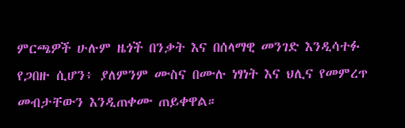ምርጫዎች ሁሉም ዜጎች በንቃት እና በሰላማዊ መንገድ እንዲሳተፉ የጋበዙ ሲሆን፥ ያለምንም ሙስና በሙሉ ነፃነት እና ህሊና የመምረጥ መብታቸውን እንዲጠቀሙ ጠይቀዋል።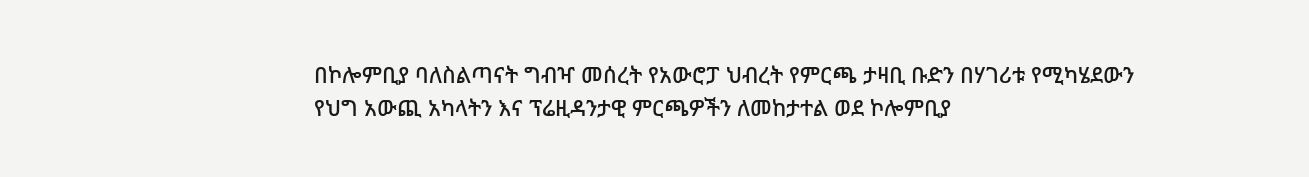በኮሎምቢያ ባለስልጣናት ግብዣ መሰረት የአውሮፓ ህብረት የምርጫ ታዛቢ ቡድን በሃገሪቱ የሚካሄደውን የህግ አውጪ አካላትን እና ፕሬዚዳንታዊ ምርጫዎችን ለመከታተል ወደ ኮሎምቢያ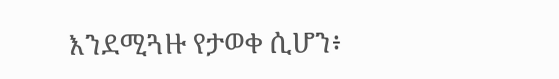እንደሚጓዙ የታወቀ ሲሆን፥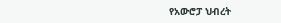የአውሮፓ ህብረት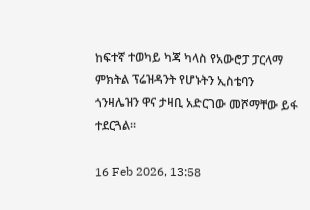ከፍተኛ ተወካይ ካጃ ካላስ የአውሮፓ ፓርላማ ምክትል ፕሬዝዳንት የሆኑትን ኢስቴባን ጎንዛሌዝን ዋና ታዛቢ አድርገው መሾማቸው ይፋ ተደርጓል።

16 Feb 2026, 13:58